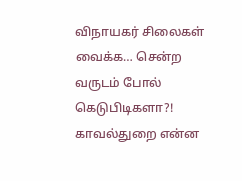விநாயகர் சிலைகள் வைக்க… சென்ற வருடம் போல் கெடுபிடிகளா?! காவல்துறை என்ன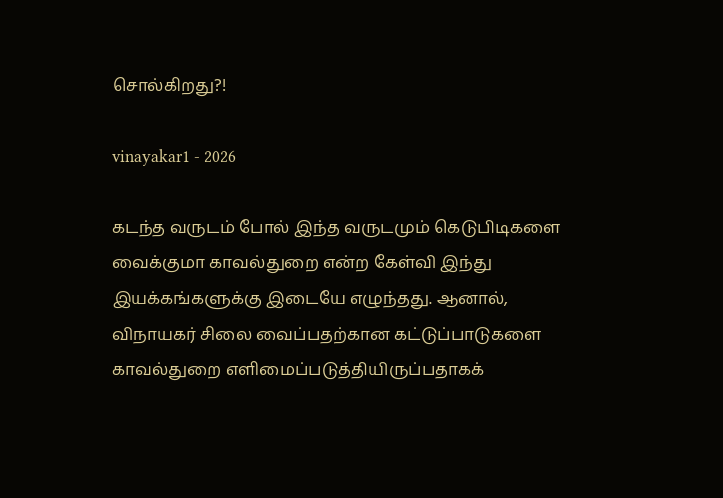சொல்கிறது?!

vinayakar1 - 2026

கடந்த வருடம் போல் இந்த வருடமும் கெடுபிடிகளை வைக்குமா காவல்துறை என்ற கேள்வி இந்து இயக்கங்களுக்கு இடையே எழுந்தது. ஆனால், விநாயகர் சிலை வைப்பதற்கான கட்டுப்பாடுகளை காவல்துறை எளிமைப்படுத்தியிருப்பதாகக்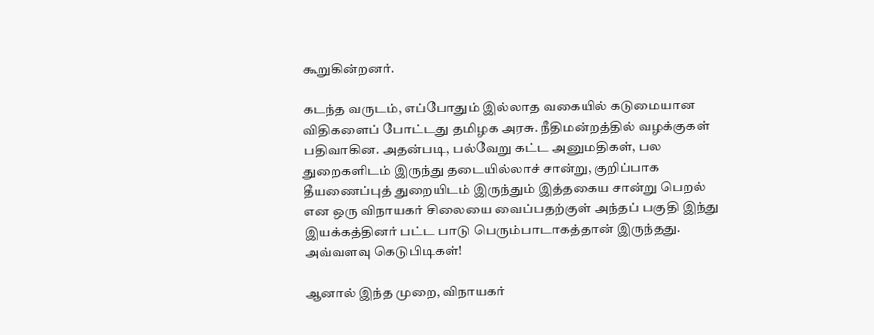கூறுகின்றனர்.

கடந்த வருடம், எப்போதும் இல்லாத வகையில் கடுமையான விதிகளைப் போட்டது தமிழக அரசு. நீதிமன்றத்தில் வழக்குகள் பதிவாகின. அதன்படி, பல்வேறு கட்ட அனுமதிகள், பல துறைகளிடம் இருந்து தடையில்லாச் சான்று, குறிப்பாக தீயணைப்புத் துறையிடம் இருந்தும் இத்தகைய சான்று பெறல் என ஒரு விநாயகர் சிலையை வைப்பதற்குள் அந்தப் பகுதி இந்து இயக்கத்தினர் பட்ட பாடு பெரும்பாடாகத்தான் இருந்தது. அவ்வளவு கெடுபிடிகள்!

ஆனால் இந்த முறை, விநாயகர்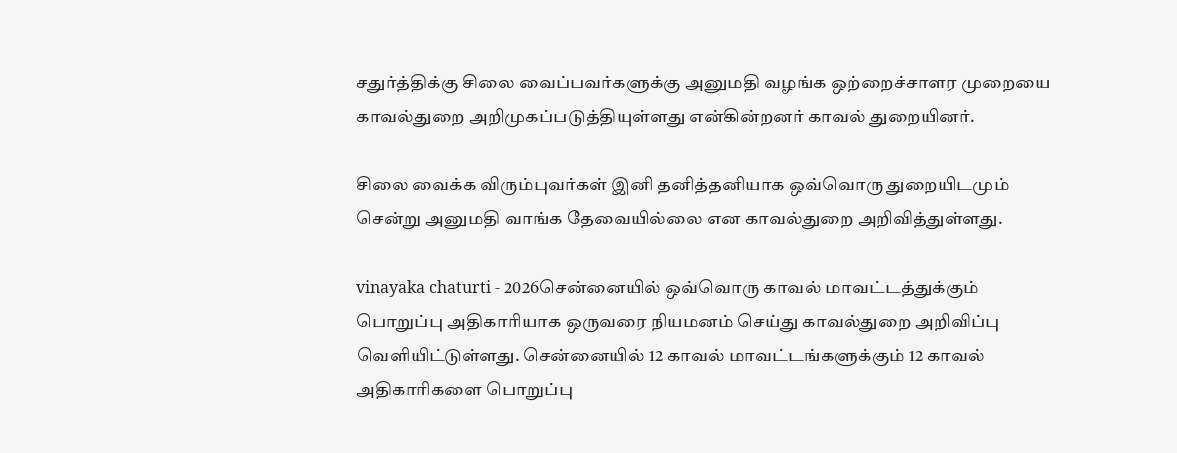சதுர்த்திக்கு சிலை வைப்பவர்களுக்கு அனுமதி வழங்க ஒற்றைச்சாளர முறையை காவல்துறை அறிமுகப்படுத்தியுள்ளது என்கின்றனர் காவல் துறையினர்.

சிலை வைக்க விரும்புவர்கள் இனி தனித்தனியாக ஒவ்வொரு துறையிடமும் சென்று அனுமதி வாங்க தேவையில்லை என காவல்துறை அறிவித்துள்ளது.

vinayaka chaturti - 2026சென்னையில் ஒவ்வொரு காவல் மாவட்டத்துக்கும் பொறுப்பு அதிகாரியாக ஒருவரை நியமனம் செய்து காவல்துறை அறிவிப்பு வெளியிட்டுள்ளது. சென்னையில் 12 காவல் மாவட்டங்களுக்கும் 12 காவல் அதிகாரிகளை பொறுப்பு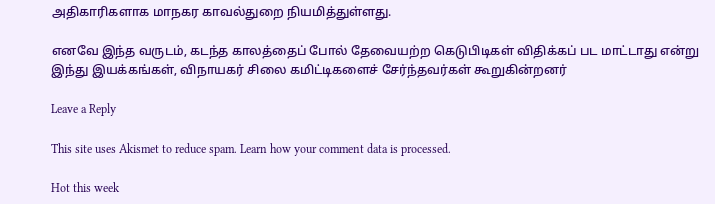அதிகாரிகளாக மாநகர காவல்துறை நியமித்துள்ளது.

எனவே இந்த வருடம், கடந்த காலத்தைப் போல் தேவையற்ற கெடுபிடிகள் விதிக்கப் பட மாட்டாது என்று இந்து இயக்கங்கள், விநாயகர் சிலை கமிட்டிகளைச் சேர்ந்தவர்கள் கூறுகின்றனர்

Leave a Reply

This site uses Akismet to reduce spam. Learn how your comment data is processed.

Hot this week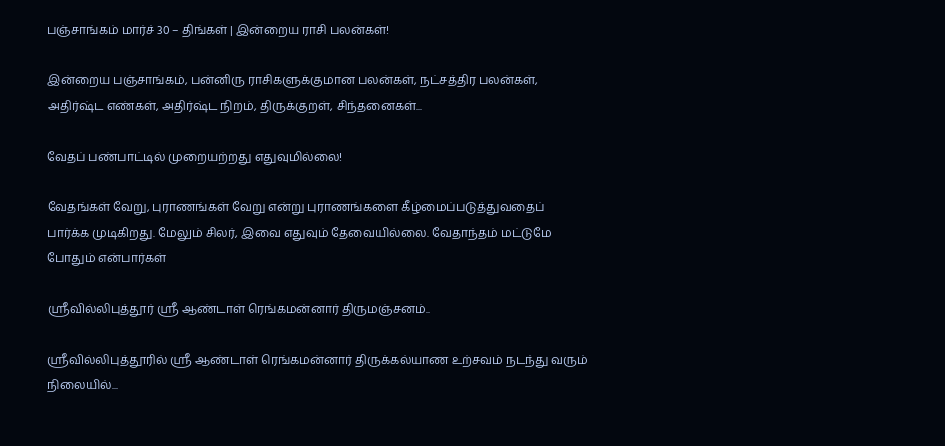பஞ்சாங்கம் மார்ச் 30 – திங்கள் | இன்றைய ராசி பலன்கள்!

இன்றைய பஞ்சாங்கம், பன்னிரு ராசிகளுக்குமான பலன்கள், நட்சத்திர பலன்கள், அதிர்ஷ்ட எண்கள், அதிர்ஷ்ட நிறம், திருக்குறள், சிந்தனைகள்...

வேதப் பண்பாட்டில் முறையற்றது எதுவுமில்லை!

வேதங்கள் வேறு, புராணங்கள் வேறு என்று புராணங்களை கீழ்மைப்படுத்துவதைப்  பார்க்க முடிகிறது. மேலும் சிலர், இவை எதுவும் தேவையில்லை. வேதாந்தம் மட்டுமே  போதும் என்பார்கள்

ஶ்ரீவில்லிபுத்தூர் ஶ்ரீ ஆண்டாள் ரெங்கமன்னார் திருமஞ்சனம்..

ஸ்ரீவில்லிபுத்தூரில் ஶ்ரீ ஆண்டாள் ரெங்கமன்னார் திருக்கல்யாண உற்சவம் நடந்து வரும் நிலையில்...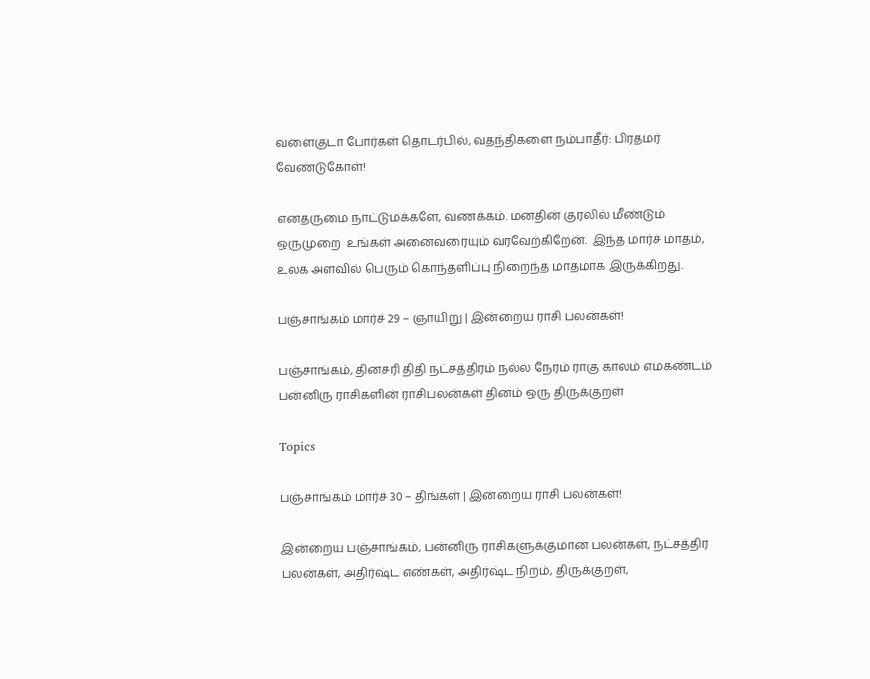வளைகுடா போர்கள் தொடர்பில், வதந்திகளை நம்பாதீர்: பிரதமர் வேண்டுகோள்!

எனதருமை நாட்டுமக்களே, வணக்கம். மனதின் குரலில் மீண்டும் ஒருமுறை  உங்கள் அனைவரையும் வரவேற்கிறேன்.  இந்த மார்ச் மாதம், உலக அளவில் பெரும் கொந்தளிப்பு நிறைந்த மாதமாக இருக்கிறது.

பஞ்சாங்கம் மார்ச் 29 – ஞாயிறு | இன்றைய ராசி பலன்கள்!

பஞ்சாங்கம், தினசரி திதி நட்சத்திரம் நல்ல நேரம் ராகு காலம் எமகண்டம் பன்னிரு ராசிகளின் ராசிபலன்கள் தினம் ஒரு திருக்குறள்

Topics

பஞ்சாங்கம் மார்ச் 30 – திங்கள் | இன்றைய ராசி பலன்கள்!

இன்றைய பஞ்சாங்கம், பன்னிரு ராசிகளுக்குமான பலன்கள், நட்சத்திர பலன்கள், அதிர்ஷ்ட எண்கள், அதிர்ஷ்ட நிறம், திருக்குறள்,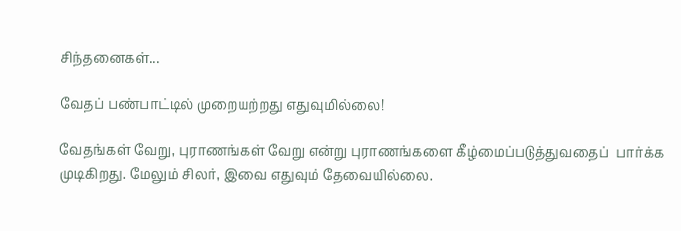சிந்தனைகள்...

வேதப் பண்பாட்டில் முறையற்றது எதுவுமில்லை!

வேதங்கள் வேறு, புராணங்கள் வேறு என்று புராணங்களை கீழ்மைப்படுத்துவதைப்  பார்க்க முடிகிறது. மேலும் சிலர், இவை எதுவும் தேவையில்லை.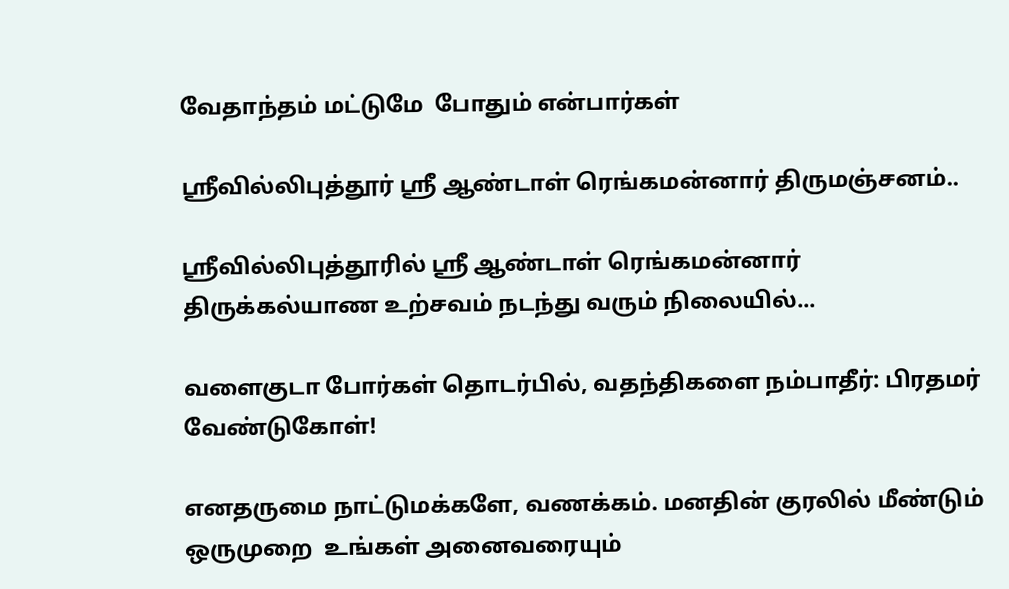வேதாந்தம் மட்டுமே  போதும் என்பார்கள்

ஶ்ரீவில்லிபுத்தூர் ஶ்ரீ ஆண்டாள் ரெங்கமன்னார் திருமஞ்சனம்..

ஸ்ரீவில்லிபுத்தூரில் ஶ்ரீ ஆண்டாள் ரெங்கமன்னார் திருக்கல்யாண உற்சவம் நடந்து வரும் நிலையில்...

வளைகுடா போர்கள் தொடர்பில், வதந்திகளை நம்பாதீர்: பிரதமர் வேண்டுகோள்!

எனதருமை நாட்டுமக்களே, வணக்கம். மனதின் குரலில் மீண்டும் ஒருமுறை  உங்கள் அனைவரையும்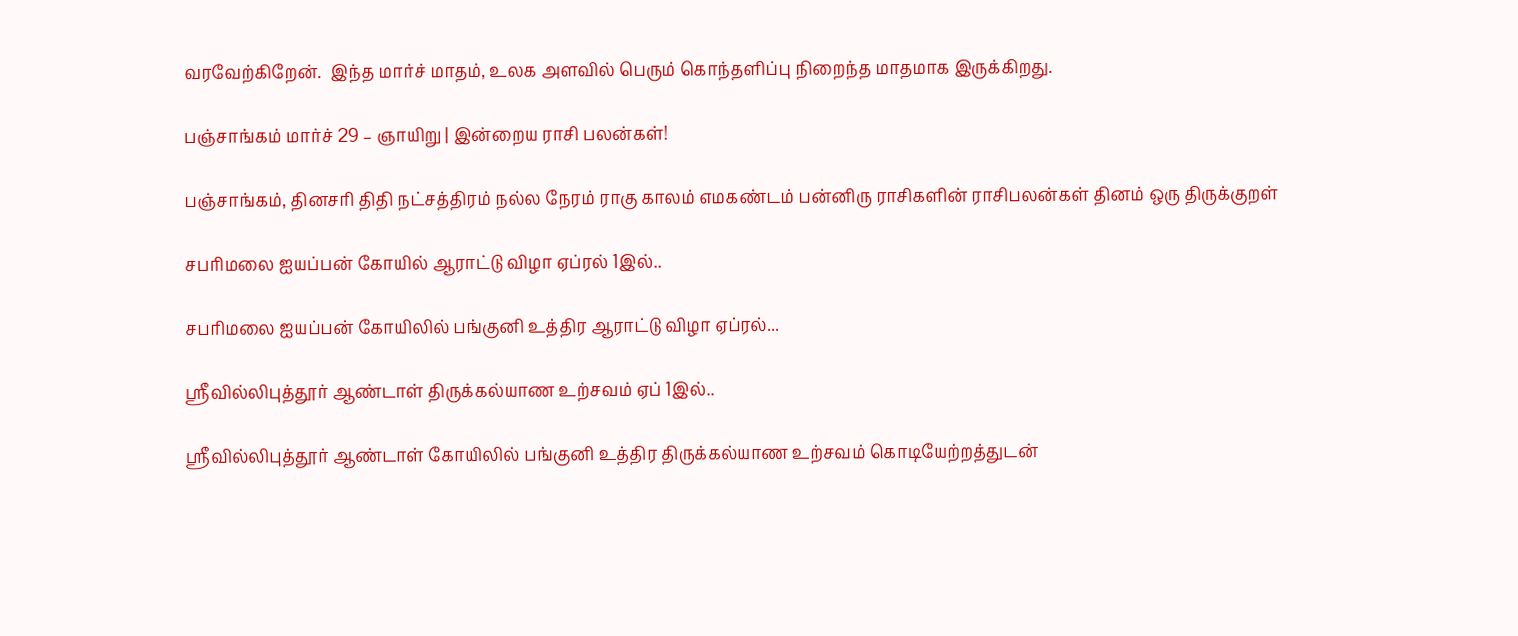வரவேற்கிறேன்.  இந்த மார்ச் மாதம், உலக அளவில் பெரும் கொந்தளிப்பு நிறைந்த மாதமாக இருக்கிறது.

பஞ்சாங்கம் மார்ச் 29 – ஞாயிறு | இன்றைய ராசி பலன்கள்!

பஞ்சாங்கம், தினசரி திதி நட்சத்திரம் நல்ல நேரம் ராகு காலம் எமகண்டம் பன்னிரு ராசிகளின் ராசிபலன்கள் தினம் ஒரு திருக்குறள்

சபரிமலை ஐயப்பன் கோயில் ஆராட்டு விழா ஏப்ரல் 1இல்..

சபரிமலை ஐயப்பன் கோயிலில் பங்குனி உத்திர ஆராட்டு விழா ஏப்ரல்...

ஸ்ரீவில்லிபுத்தூர் ஆண்டாள் திருக்கல்யாண உற்சவம் ஏப் 1இல்..

ஸ்ரீவில்லிபுத்தூர் ஆண்டாள் கோயிலில் பங்குனி உத்திர திருக்கல்யாண உற்சவம் கொடியேற்றத்துடன்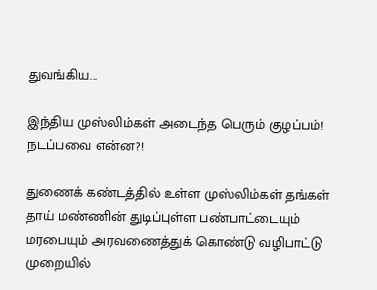துவங்கிய...

இந்திய முஸ்லிம்கள் அடைந்த பெரும் குழப்பம்! நடப்பவை என்ன?!

துணைக் கண்டத்தில் உள்ள முஸ்லிம்கள் தங்கள் தாய் மண்ணின் துடிப்புள்ள பண்பாட்டையும் மரபையும் அரவணைத்துக் கொண்டு வழிபாட்டு முறையில்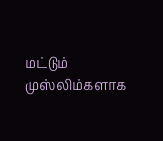மட்டும் முஸ்லிம்களாக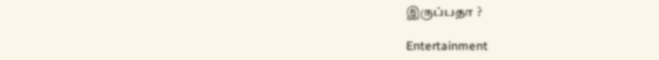இருப்பதா ?

Entertainment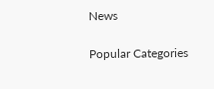News

Popular Categories